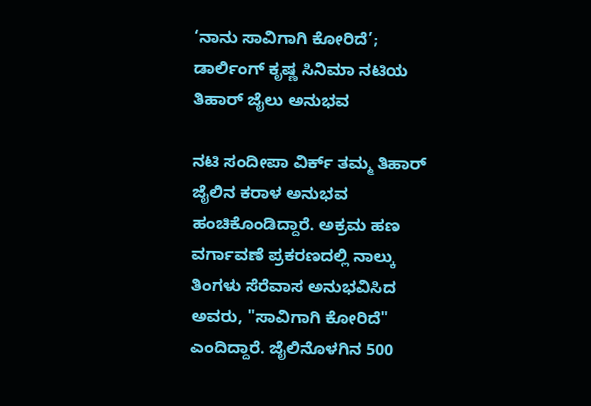‘ನಾನು ಸಾವಿಗಾಗಿ ಕೋರಿದೆ’; ಡಾರ್ಲಿಂಗ್ ಕೃಷ್ಣ ಸಿನಿಮಾ ನಟಿಯ ತಿಹಾರ್ ಜೈಲು ಅನುಭವ

ನಟಿ ಸಂದೀಪಾ ವಿರ್ಕ್ ತಮ್ಮ ತಿಹಾರ್ ಜೈಲಿನ ಕರಾಳ ಅನುಭವ ಹಂಚಿಕೊಂಡಿದ್ದಾರೆ. ಅಕ್ರಮ ಹಣ ವರ್ಗಾವಣೆ ಪ್ರಕರಣದಲ್ಲಿ ನಾಲ್ಕು ತಿಂಗಳು ಸೆರೆವಾಸ ಅನುಭವಿಸಿದ ಅವರು, "ಸಾವಿಗಾಗಿ ಕೋರಿದೆ" ಎಂದಿದ್ದಾರೆ. ಜೈಲಿನೊಳಗಿನ 500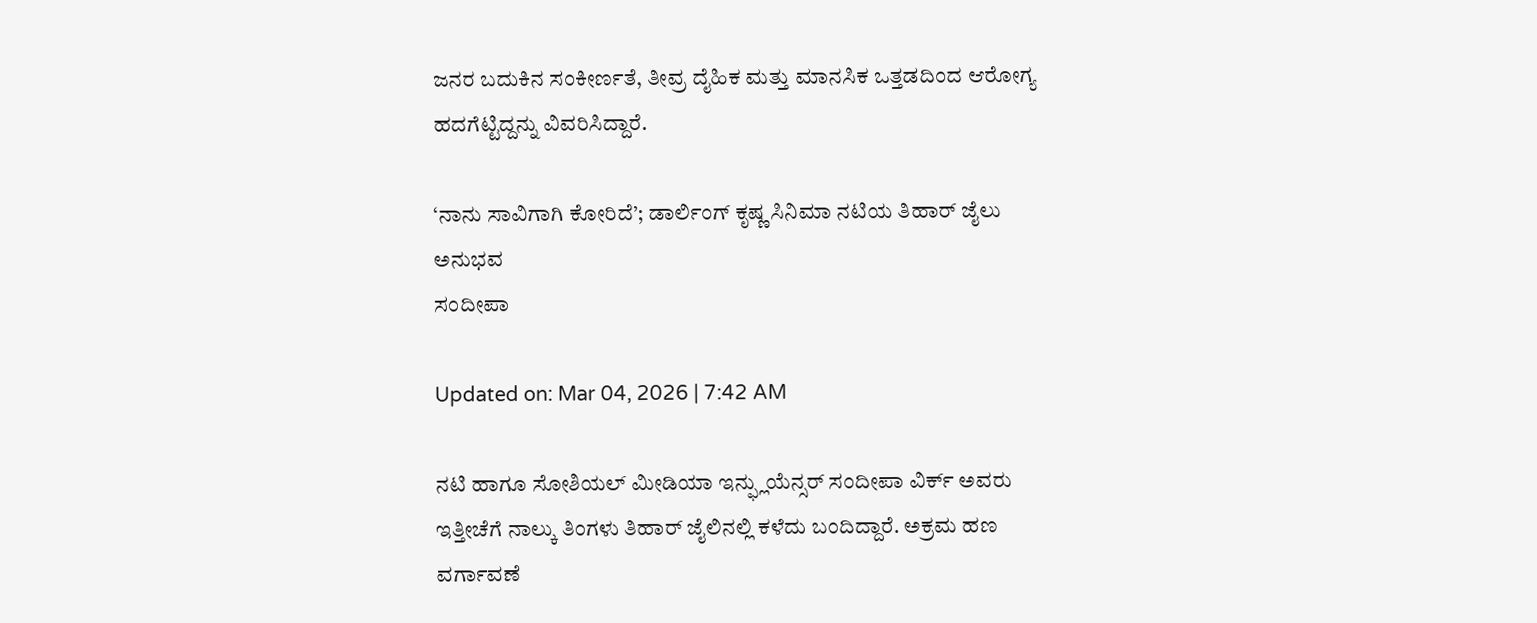ಜನರ ಬದುಕಿನ ಸಂಕೀರ್ಣತೆ, ತೀವ್ರ ದೈಹಿಕ ಮತ್ತು ಮಾನಸಿಕ ಒತ್ತಡದಿಂದ ಆರೋಗ್ಯ ಹದಗೆಟ್ಟಿದ್ದನ್ನು ವಿವರಿಸಿದ್ದಾರೆ.

‘ನಾನು ಸಾವಿಗಾಗಿ ಕೋರಿದೆ’; ಡಾರ್ಲಿಂಗ್ ಕೃಷ್ಣ ಸಿನಿಮಾ ನಟಿಯ ತಿಹಾರ್ ಜೈಲು ಅನುಭವ
ಸಂದೀಪಾ

Updated on: Mar 04, 2026 | 7:42 AM

ನಟಿ ಹಾಗೂ ಸೋಶಿಯಲ್ ಮೀಡಿಯಾ ಇನ್ಫ್ಲುಯೆನ್ಸರ್ ಸಂದೀಪಾ ವಿರ್ಕ್ ಅವರು ಇತ್ತೀಚೆಗೆ ನಾಲ್ಕು ತಿಂಗಳು ತಿಹಾರ್ ಜೈಲಿನಲ್ಲಿ ಕಳೆದು ಬಂದಿದ್ದಾರೆ. ಅಕ್ರಮ ಹಣ ವರ್ಗಾವಣೆ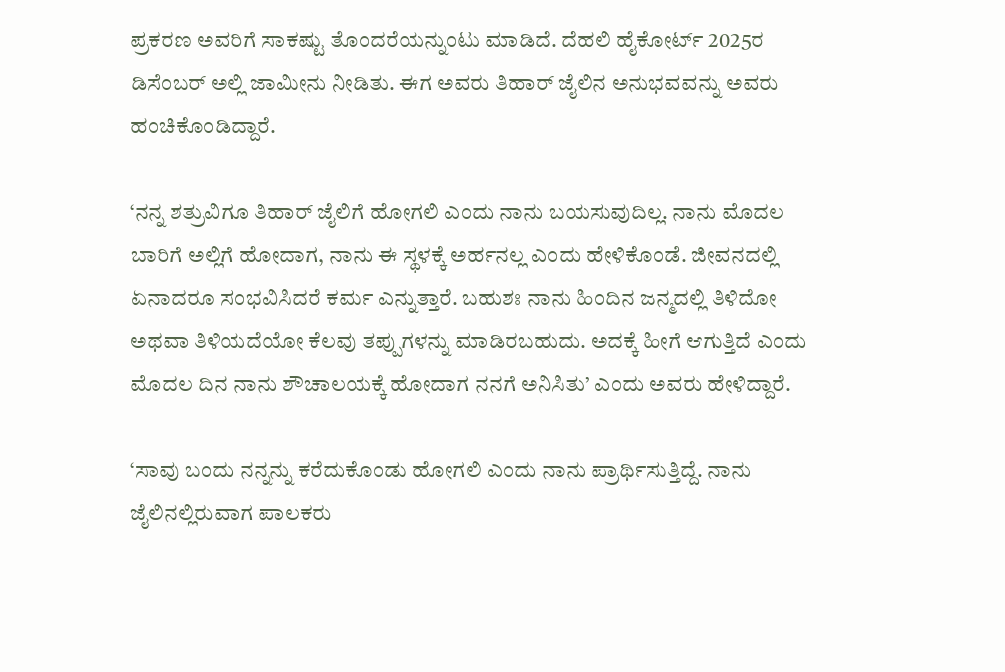ಪ್ರಕರಣ ಅವರಿಗೆ ಸಾಕಷ್ಟು ತೊಂದರೆಯನ್ನುಂಟು ಮಾಡಿದೆ. ದೆಹಲಿ ಹೈಕೋರ್ಟ್ 2025ರ ಡಿಸೆಂಬರ್ ಅಲ್ಲಿ ಜಾಮೀನು ನೀಡಿತು. ಈಗ ಅವರು ತಿಹಾರ್ ಜೈಲಿನ ಅನುಭವವನ್ನು ಅವರು ಹಂಚಿಕೊಂಡಿದ್ದಾರೆ.

‘ನನ್ನ ಶತ್ರುವಿಗೂ ತಿಹಾರ್ ಜೈಲಿಗೆ ಹೋಗಲಿ ಎಂದು ನಾನು ಬಯಸುವುದಿಲ್ಲ. ನಾನು ಮೊದಲ ಬಾರಿಗೆ ಅಲ್ಲಿಗೆ ಹೋದಾಗ, ನಾನು ಈ ಸ್ಥಳಕ್ಕೆ ಅರ್ಹನಲ್ಲ ಎಂದು ಹೇಳಿಕೊಂಡೆ. ಜೀವನದಲ್ಲಿ ಏನಾದರೂ ಸಂಭವಿಸಿದರೆ ಕರ್ಮ ಎನ್ನುತ್ತಾರೆ. ಬಹುಶಃ ನಾನು ಹಿಂದಿನ ಜನ್ಮದಲ್ಲಿ ತಿಳಿದೋ ಅಥವಾ ತಿಳಿಯದೆಯೋ ಕೆಲವು ತಪ್ಪುಗಳನ್ನು ಮಾಡಿರಬಹುದು. ಅದಕ್ಕೆ ಹೀಗೆ ಆಗುತ್ತಿದೆ ಎಂದು ಮೊದಲ ದಿನ ನಾನು ಶೌಚಾಲಯಕ್ಕೆ ಹೋದಾಗ ನನಗೆ ಅನಿಸಿತು’ ಎಂದು ಅವರು ಹೇಳಿದ್ದಾರೆ.

‘ಸಾವು ಬಂದು ನನ್ನನ್ನು ಕರೆದುಕೊಂಡು ಹೋಗಲಿ ಎಂದು ನಾನು ಪ್ರಾರ್ಥಿಸುತ್ತಿದ್ದೆ. ನಾನು ಜೈಲಿನಲ್ಲಿರುವಾಗ ಪಾಲಕರು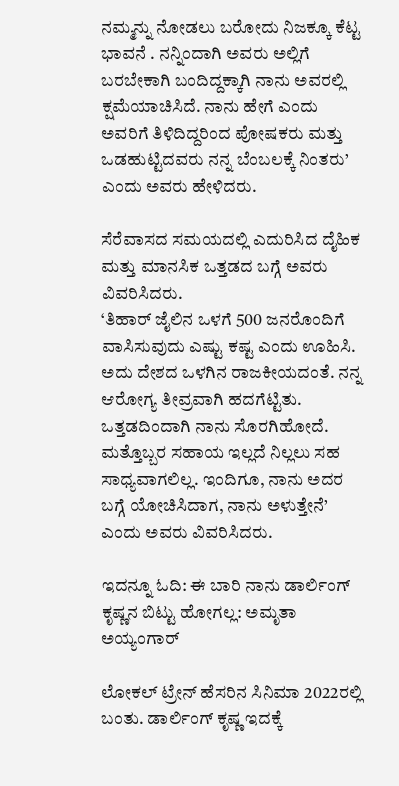ನಮ್ಮನ್ನು ನೋಡಲು ಬರೋದು ನಿಜಕ್ಕೂ ಕೆಟ್ಟ ಭಾವನೆ . ನನ್ನಿಂದಾಗಿ ಅವರು ಅಲ್ಲಿಗೆ ಬರಬೇಕಾಗಿ ಬಂದಿದ್ದಕ್ಕಾಗಿ ನಾನು ಅವರಲ್ಲಿ ಕ್ಷಮೆಯಾಚಿಸಿದೆ. ನಾನು ಹೇಗೆ ಎಂದು ಅವರಿಗೆ ತಿಳಿದಿದ್ದರಿಂದ ಪೋಷಕರು ಮತ್ತು ಒಡಹುಟ್ಟಿದವರು ನನ್ನ ಬೆಂಬಲಕ್ಕೆ ನಿಂತರು’ ಎಂದು ಅವರು ಹೇಳಿದರು.

ಸೆರೆವಾಸದ ಸಮಯದಲ್ಲಿ ಎದುರಿಸಿದ ದೈಹಿಕ ಮತ್ತು ಮಾನಸಿಕ ಒತ್ತಡದ ಬಗ್ಗೆ ಅವರು ವಿವರಿಸಿದರು.
‘ತಿಹಾರ್ ಜೈಲಿನ ಒಳಗೆ 500 ಜನರೊಂದಿಗೆ ವಾಸಿಸುವುದು ಎಷ್ಟು ಕಷ್ಟ ಎಂದು ಊಹಿಸಿ. ಅದು ದೇಶದ ಒಳಗಿನ ರಾಜಕೀಯದಂತೆ. ನನ್ನ ಆರೋಗ್ಯ ತೀವ್ರವಾಗಿ ಹದಗೆಟ್ಟಿತು. ಒತ್ತಡದಿಂದಾಗಿ ನಾನು ಸೊರಗಿಹೋದೆ.
ಮತ್ತೊಬ್ಬರ ಸಹಾಯ ಇಲ್ಲದೆ ನಿಲ್ಲಲು ಸಹ ಸಾಧ್ಯವಾಗಲಿಲ್ಲ. ಇಂದಿಗೂ, ನಾನು ಅದರ ಬಗ್ಗೆ ಯೋಚಿಸಿದಾಗ, ನಾನು ಅಳುತ್ತೇನೆ’ ಎಂದು ಅವರು ವಿವರಿಸಿದರು.

ಇದನ್ನೂ ಓದಿ: ಈ ಬಾರಿ ನಾನು ಡಾರ್ಲಿಂಗ್ ಕೃಷ್ಣನ ಬಿಟ್ಟು ಹೋಗಲ್ಲ: ಅಮೃತಾ ಅಯ್ಯಂಗಾರ್

ಲೋಕಲ್ ಟ್ರೇನ್ ಹೆಸರಿನ ಸಿನಿಮಾ 2022ರಲ್ಲಿ ಬಂತು. ಡಾರ್ಲಿಂಗ್ ಕೃಷ್ಣ ಇದಕ್ಕೆ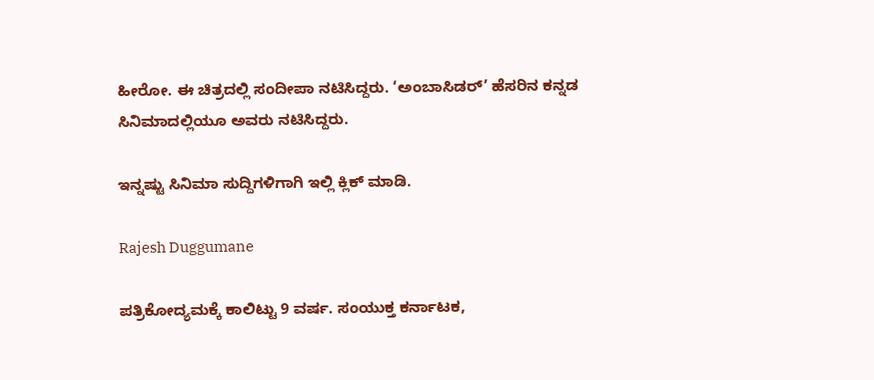ಹೀರೋ. ಈ ಚಿತ್ರದಲ್ಲಿ ಸಂದೀಪಾ ನಟಿಸಿದ್ದರು. ‘ಅಂಬಾಸಿಡರ್’ ಹೆಸರಿನ ಕನ್ನಡ ಸಿನಿಮಾದಲ್ಲಿಯೂ ಅವರು ನಟಿಸಿದ್ದರು.

ಇನ್ನಷ್ಟು ಸಿನಿಮಾ ಸುದ್ದಿಗಳಿಗಾಗಿ ಇಲ್ಲಿ ಕ್ಲಿಕ್ ಮಾಡಿ.

Rajesh Duggumane

ಪತ್ರಿಕೋದ್ಯಮಕ್ಕೆ ಕಾಲಿಟ್ಟು 9 ವರ್ಷ. ಸಂಯುಕ್ತ ಕರ್ನಾಟಕ,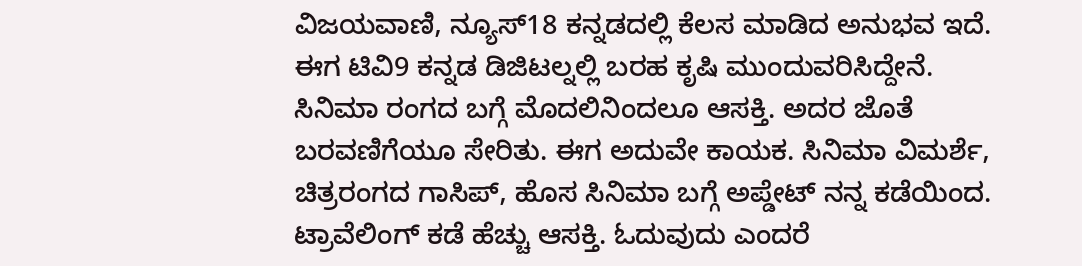ವಿಜಯವಾಣಿ, ನ್ಯೂಸ್18 ಕನ್ನಡದಲ್ಲಿ ಕೆಲಸ ಮಾಡಿದ ಅನುಭವ ಇದೆ. ಈಗ ಟಿವಿ9 ಕನ್ನಡ ಡಿಜಿಟಲ್ನಲ್ಲಿ ಬರಹ ಕೃಷಿ ಮುಂದುವರಿಸಿದ್ದೇನೆ. ಸಿನಿಮಾ ರಂಗದ ಬಗ್ಗೆ ಮೊದಲಿನಿಂದಲೂ ಆಸಕ್ತಿ. ಅದರ ಜೊತೆ ಬರವಣಿಗೆಯೂ ಸೇರಿತು. ಈಗ ಅದುವೇ ಕಾಯಕ. ಸಿನಿಮಾ ವಿಮರ್ಶೆ, ಚಿತ್ರರಂಗದ ಗಾಸಿಪ್, ಹೊಸ ಸಿನಿಮಾ ಬಗ್ಗೆ ಅಪ್ಡೇಟ್ ನನ್ನ ಕಡೆಯಿಂದ. ಟ್ರಾವೆಲಿಂಗ್ ಕಡೆ ಹೆಚ್ಚು ಆಸಕ್ತಿ. ಓದುವುದು ಎಂದರೆ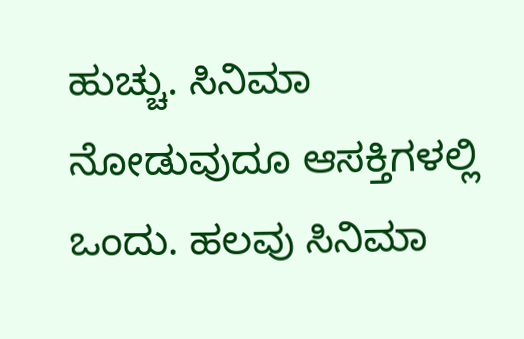ಹುಚ್ಚು. ಸಿನಿಮಾ ನೋಡುವುದೂ ಆಸಕ್ತಿಗಳಲ್ಲಿ ಒಂದು. ಹಲವು ಸಿನಿಮಾ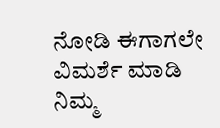ನೋಡಿ ಈಗಾಗಲೇ ವಿಮರ್ಶೆ ಮಾಡಿ ನಿಮ್ಮ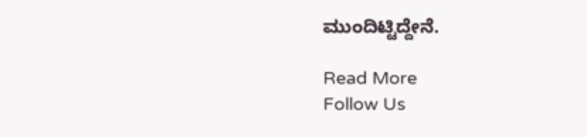ಮುಂದಿಟ್ಟಿದ್ದೇನೆ.

Read More
Follow Us